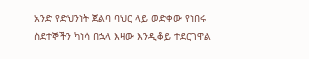አንድ የድህንነት ጀልባ ባህር ላይ ወድቀው የነበሩ ስደተኞችን ካነሳ በኋላ እዛው እንዲቆይ ተደርገዋል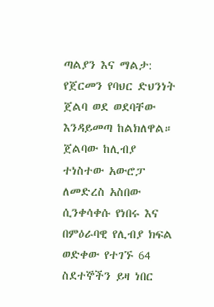ጣልያን እና ማልታ: የጀርመን የባህር ድህንነት ጀልባ ወደ ወደባቸው እንዳይመጣ ከልክለዋል። ጀልባው ከሊብያ ተነስተው አውሮፓ ለመድረስ አስበው ሲንቀሳቀሱ የነበሩ እና በምዕራባዊ የሊብያ ክፍል ወድቀው የተገኙ 64 ስደተኞችን ይዛ ነበር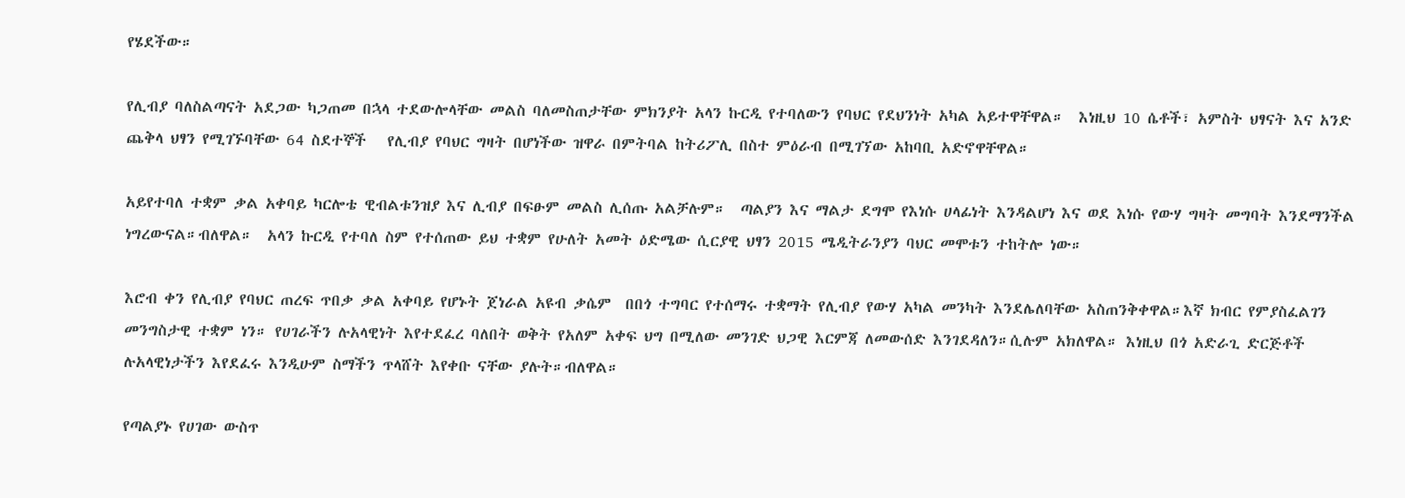የሄደችው።

የሊብያ ባለስልጣናት አደጋው ካጋጠመ በኋላ ተደውሎላቸው መልስ ባለመስጠታቸው ምክንያት አላን ኩርዲ የተባለውን የባህር የደህንነት አካል አይተዋቸዋል።  እነዚህ 10 ሴቶች፣ አምስት ህፃናት እና አንድ ጨቅላ ህፃን የሚገኙባቸው 64 ስደተኞች   የሊብያ የባህር ግዛት በሆነችው ዝዋራ በምትባል ከትሪፖሊ በስተ ምዕራብ በሚገኘው አከባቢ አድኖዋቸዋል።

አይየተባለ ተቋም ቃል አቀባይ ካርሎቴ ዊብልቱንዝያ እና ሊብያ በፍፁም መልስ ሊሰጡ አልቻሉም።  ጣልያን እና ማልታ ደግሞ የእነሱ ሀላፊነት እንዳልሆነ እና ወደ እነሱ የውሃ ግዛት መግባት እንደማንችል ነግረውናል።ብለዋል።  አላን ኩርዲ የተባለ ስም የተሰጠው ይህ ተቋም የሁለት አመት ዕድሜው ሲርያዊ ህፃን 2015 ሜዲትራንያን ባህር መሞቱን ተከትሎ ነው።

እሮብ ቀን የሊብያ የባህር ጠረፍ ጥበቃ ቃል አቀባይ የሆኑት ጀነራል አዩብ ቃሴም  በበጎ ተግባር የተሰማሩ ተቋማት የሊብያ የውሃ አካል መንካት እንደሌለባቸው አስጠንቅቀዋል።እኛ ክብር የምያስፈልገን መንግስታዊ ተቋም ነን። የሀገራችን ሉአላዊነት እየተደፈረ ባለበት ወቅት የአለም አቀፍ ህግ በሚለው መንገድ ህጋዊ እርምጃ ለመውሰድ እንገደዳለን።ሲሉም አክለዋል። እነዚህ በጎ አድራጊ ድርጅቶች ሉአላዊነታችን እየደፈሩ እንዲሁም ስማችን ጥላሸት እየቀቡ ናቸው ያሉት።ብለዋል።

የጣልያኑ የሀገው ውስጥ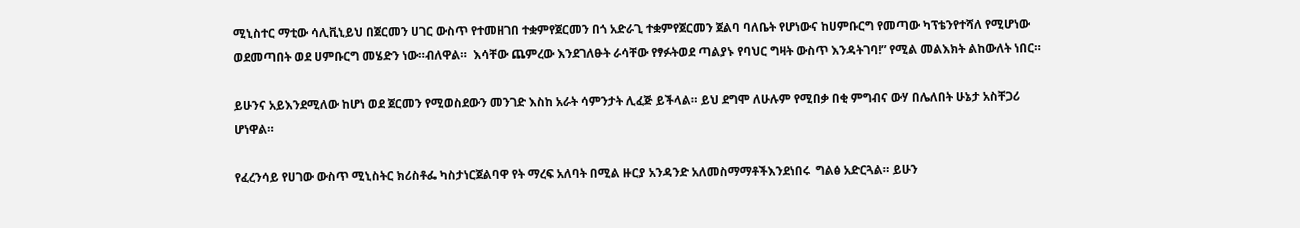ሚኒስተር ማቲው ሳሊቪኒይህ በጀርመን ሀገር ውስጥ የተመዘገበ ተቋምየጀርመን በጎ አድራጊ ተቋምየጀርመን ጀልባ ባለቤት የሆነውና ከሀምቡርግ የመጣው ካፕቴንየተሻለ የሚሆነው ወደመጣበት ወደ ሀምቡርግ መሄድን ነው።ብለዋል።  እሳቸው ጨምረው እንደገለፁት ራሳቸው የፃፉትወደ ጣልያኑ የባህር ግዛት ውስጥ እንዳትገባ!” የሚል መልእክት ልከውለት ነበር።

ይሁንና አይእንደሚለው ከሆነ ወደ ጀርመን የሚወስደውን መንገድ እስከ አራት ሳምንታት ሊፈጅ ይችላል። ይህ ደግሞ ለሁሉም የሚበቃ በቂ ምግብና ውሃ በሌለበት ሁኔታ አስቸጋሪ ሆነዋል።

የፈረንሳይ የሀገው ውስጥ ሚኒስትር ክሪስቶፌ ካስታነርጀልባዋ የት ማረፍ አለባት በሚል ዙርያ አንዳንድ አለመስማማቶችእንደነበሩ  ግልፅ አድርጓል። ይሁን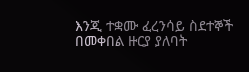እንጂ ተቋሙ ፈረንሳይ ስደተኞች በመቀበል ዙርያ ያለባት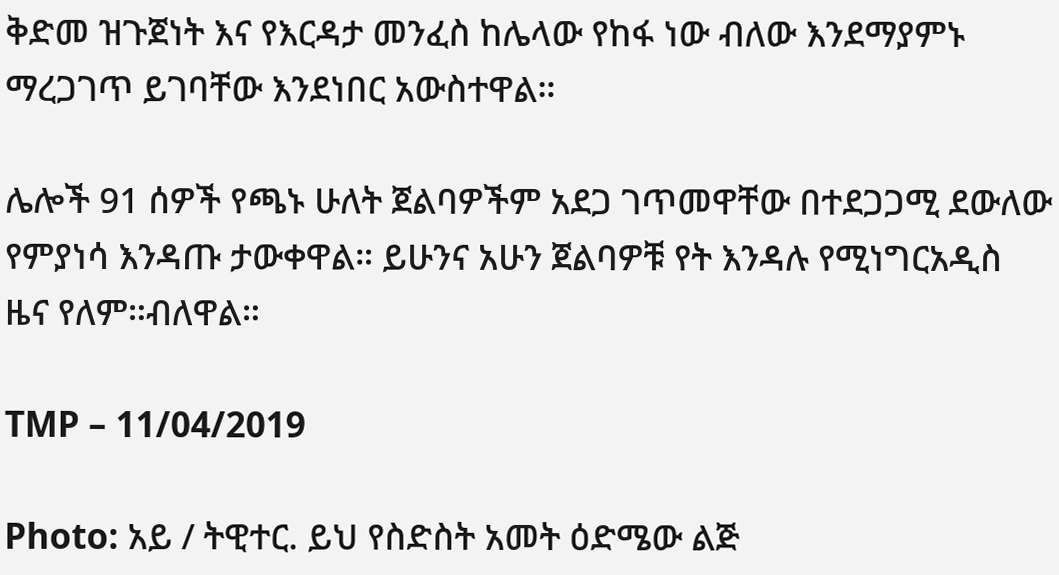ቅድመ ዝጉጀነት እና የእርዳታ መንፈስ ከሌላው የከፋ ነው ብለው እንደማያምኑ ማረጋገጥ ይገባቸው እንደነበር አውስተዋል።

ሌሎች 91 ሰዎች የጫኑ ሁለት ጀልባዎችም አደጋ ገጥመዋቸው በተደጋጋሚ ደውለው የምያነሳ እንዳጡ ታውቀዋል። ይሁንና አሁን ጀልባዎቹ የት እንዳሉ የሚነግርአዲስ ዜና የለም።ብለዋል።

TMP – 11/04/2019

Photo: አይ / ትዊተር. ይህ የስድስት አመት ዕድሜው ልጅ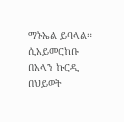ማኑኤል ይባላል።  ሲአይመርከቡ በአላን ኩርዲ በህይወት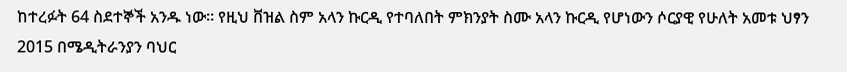ከተረፉት 64 ስደተኞች አንዱ ነው። የዚህ ቨዝል ስም አላን ኩርዲ የተባለበት ምክንያት ስሙ አላን ኩርዲ የሆነውን ሶርያዊ የሁለት አመቱ ህፃን 2015 በሜዲትራንያን ባህር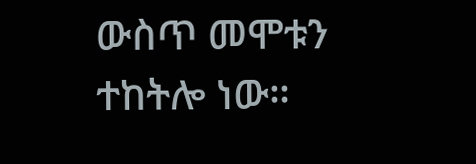ውስጥ መሞቱን ተከትሎ ነው።